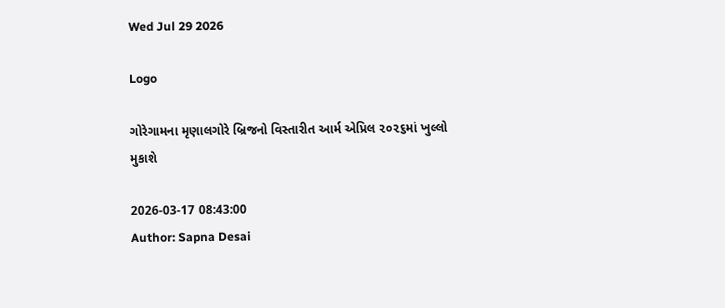Wed Jul 29 2026

Logo

ગોરેગામના મૃણાલગોરે બ્રિજનો વિસ્તારીત આર્મ એપ્રિલ ૨૦૨૬માં ખુલ્લો મુકાશે

2026-03-17 08:43:00
Author: Sapna Desai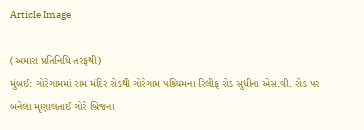Article Image

(અમારા પ્રતિનિધિ તરફથી)
મુંબઈ: ગોરેગામમાં રામ મંદિર રોડથી ગોરેગામ પશ્ર્ચિમના રિલીફ રોડ સુધીના એસ.વી. રોડ પર બનેલા મૃણાલતાઈ ગોરે બ્રિજના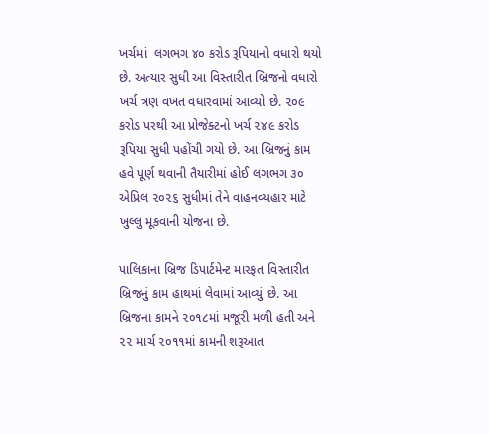ખર્ચમાં  લગભગ ૪૦ કરોડ રૂપિયાનો વધારો થયો છે. અત્યાર સુધી આ વિસ્તારીત બ્રિજનો વધારો ખર્ચ ત્રણ વખત વધારવામાં આવ્યો છે. ૨૦૯ કરોડ પરથી આ પ્રોજેક્ટનો ખર્ચ ૨૪૯ કરોડ રૂપિયા સુધી પહોંચી ગયો છે. આ બ્રિજનું કામ હવે પૂર્ણ થવાની તૈયારીમાં હોઈ લગભગ ૩૦ એપ્રિલ ૨૦૨૬ સુધીમાં તેને વાહનવ્યહાર માટે ખુલ્લુ મૂકવાની યોજના છે.

પાલિકાના બ્રિજ ડિપાર્ટમેન્ટ મારફત વિસ્તારીત બ્રિજનું કામ હાથમાં લેવામાં આવ્યું છે. આ બ્રિજના કામને ૨૦૧૮માં મજૂરી મળી હતી અને ૨૨ માર્ચ ૨૦૧૧માં કામની શરૂઆત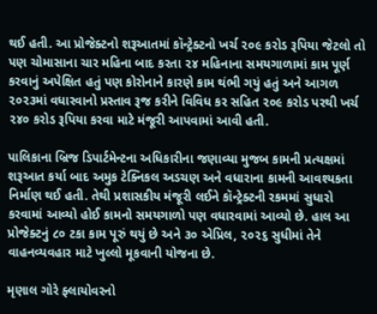થઈ હતી. આ પ્રોજેક્ટનો શરૂઆતમાં કૉન્ટ્રેક્ટનો ખર્ચ ૨૦૯ કરોડ રૂપિયા જેટલો તો પણ ચોમાસાના ચાર મહિના બાદ કરતા ૨૪ મહિનાના સમયગાળામાં કામ પૂર્ણ કરવાનું અપેક્ષિત હતું પણ કોરોનાને કારણે કામ થંભી ગયું હતું અને આગળ ૨૦૨૩માં વધારવાનો પ્રસ્તાવ રૂજ કરીને વિવિધ કર સહિત ૨૦૯ કરોડ પરથી ખર્ચ ૨૪૦ કરોડ રૂપિયા કરવા માટે મંજૂરી આપવામાં આવી હતી.

પાલિકાના બ્રિજ ડિપાર્ટમેન્ટના અધિકારીના જણાવ્યા મુજબ કામની પ્રત્યક્ષમાં શરૂઆત કર્યા બાદ અમુક ટેક્નિકલ અડચણ અને વધારાના કામની આવશ્યકતા નિર્માણ થઈ હતી. તેથી પ્રશાસકીય મંજૂરી લઈને કૉન્ટ્રેક્ટની રકમમાં સુધારો કરવામાં આવ્યો હોઈ કામનો સમયગાળો પણ વધારવામાં આવ્યો છે. હાલ આ પ્રોજેક્ટનું ૮૦ ટકા કામ પૂરું થયું છે અને ૩૦ એપ્રિલ, ૨૦૨૬ સુધીમાં તેને વાહનવ્યવહાર માટે ખુલ્લો મૂકવાની યોજના છે.

મૃણાલ ગોરે ફ્લાયોવરનો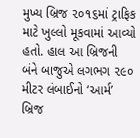મુખ્ય બ્રિજ ૨૦૧૬માં ટ્રાફિક માટે ખુલ્લો મૂકવામાં આવ્યો હતો. હાલ આ બ્રિજની બંને બાજુએ લગભગ ૨૯૦ મીટર લંબાઈનો ‘આર્મ’ બ્રિજ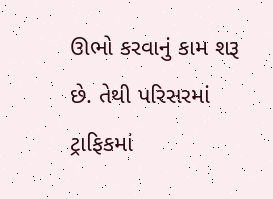ઊભો કરવાનું કામ શરૂ છે. તેથી પરિસરમાં ટ્રાફિકમાં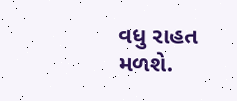વધુ રાહત મળશે.